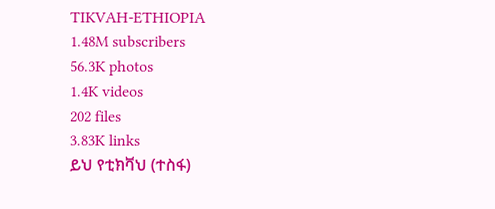TIKVAH-ETHIOPIA
1.48M subscribers
56.3K photos
1.4K videos
202 files
3.83K links
ይህ የቲክቫህ (ተስፋ)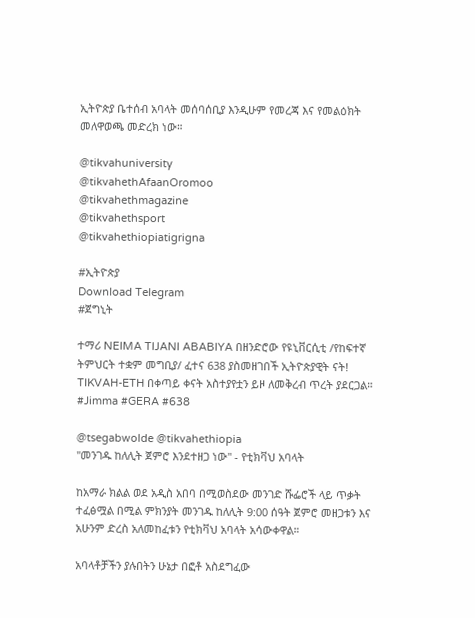ኢትዮጵያ ቤተሰብ አባላት መሰባሰቢያ እንዲሁም የመረጃ እና የመልዕክት መለዋወጫ መድረክ ነው።

@tikvahuniversity
@tikvahethAfaanOromoo
@tikvahethmagazine
@tikvahethsport
@tikvahethiopiatigrigna

#ኢትዮጵያ
Download Telegram
#ጀግኒት

ተማሪ NEIMA TIJANI ABABIYA በዘንድሮው የዩኒቨርሲቲ /የከፍተኛ ትምህርት ተቋም መግቢያ/ ፈተና 638 ያስመዘገበች ኢትዮጵያዊት ናት! TIKVAH-ETH በቀጣይ ቀናት አስተያየቷን ይዞ ለመቅረብ ጥረት ያደርጋል። #Jimma #GERA #638

@tsegabwolde @tikvahethiopia
"መንገዱ ከለሊት ጀምሮ እንደተዘጋ ነው" - የቲክቫህ አባላት

ከአማራ ክልል ወደ አዲስ አበባ በሚወስደው መንገድ ሹፌሮች ላይ ጥቃት ተፈፅሟል በሚል ምክንያት መንገዱ ከለሊት 9:00 ሰዓት ጀምሮ መዘጋቱን እና አሁንም ድረስ አለመከፈቱን የቲክቫህ አባላት አሳውቀዋል።

አባላቶቻችን ያሉበትን ሁኔታ በፎቶ አስደግፈው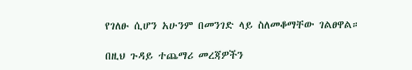የገለፁ ሲሆን አሁንም በመንገድ ላይ ስለመቆማቸው ገልፀዋል።

በዚህ ጉዳይ ተጨማሪ መረጃዎችን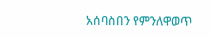አሰባስበን የምንለዋወጥ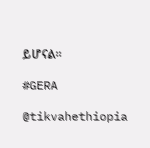ይሆናል።

#GERA

@tikvahethiopia